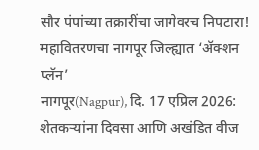सौर पंपांच्या तक्रारींचा जागेवरच निपटारा! महावितरणचा नागपूर जिल्ह्यात ‘ॲक्शन प्लॅन’
नागपूर(Nagpur), दि. 17 एप्रिल 2026: शेतकऱ्यांना दिवसा आणि अखंडित वीज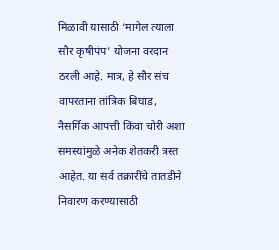मिळावी यासाठी ‘मागेल त्याला सौर कृषीपंप’ योजना वरदान ठरली आहे. मात्र, हे सौर संच वापरताना तांत्रिक बिघाड, नैसर्गिक आपत्ती किंवा चोरी अशा समस्यांमुळे अनेक शेतकरी त्रस्त आहेत. या सर्व तक्रारींचे तातडीने निवारण करण्यासाठी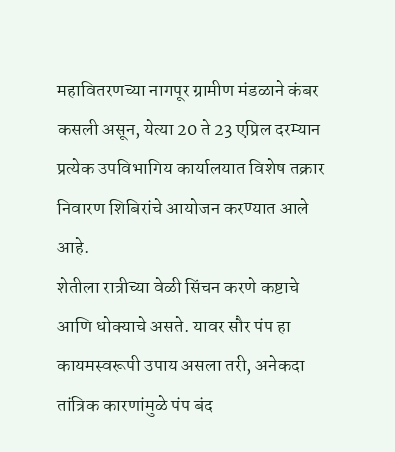महावितरणच्या नागपूर ग्रामीण मंडळाने कंबर कसली असून, येत्या 20 ते 23 एप्रिल दरम्यान प्रत्येक उपविभागिय कार्यालयात विशेष तक्रार निवारण शिबिरांचे आयोजन करण्यात आले आहे.
शेतीला रात्रीच्या वेळी सिंचन करणे कष्टाचे आणि धोक्याचे असते. यावर सौर पंप हा कायमस्वरूपी उपाय असला तरी, अनेकदा तांत्रिक कारणांमुळे पंप बंद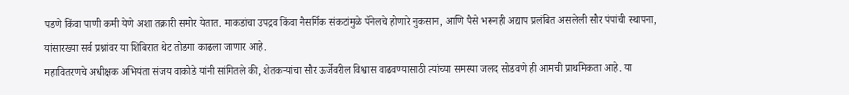पडणे किंवा पाणी कमी येणे अशा तक्रारी समोर येतात. माकडांचा उपद्रव किंवा नैसर्गिक संकटांमुळे पॅनेलचे होणारे नुकसान, आणि पैसे भरूनही अद्याप प्रलंबित असलेली सौर पंपांची स्थापना, यांसारख्या सर्व प्रश्नांवर या शिबिरात थेट तोडगा काढला जाणार आहे.
महावितरणचे अधीक्षक अभियंता संजय वाकोडे यांनी सांगितले की, शेतकऱ्यांचा सौर ऊर्जेवरील विश्वास वाढवण्यासाठी त्यांच्या समस्या जलद सोडवणे ही आमची प्राथमिकता आहे. या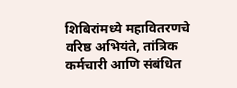शिबिरांमध्ये महावितरणचे वरिष्ठ अभियंते, तांत्रिक कर्मचारी आणि संबंधित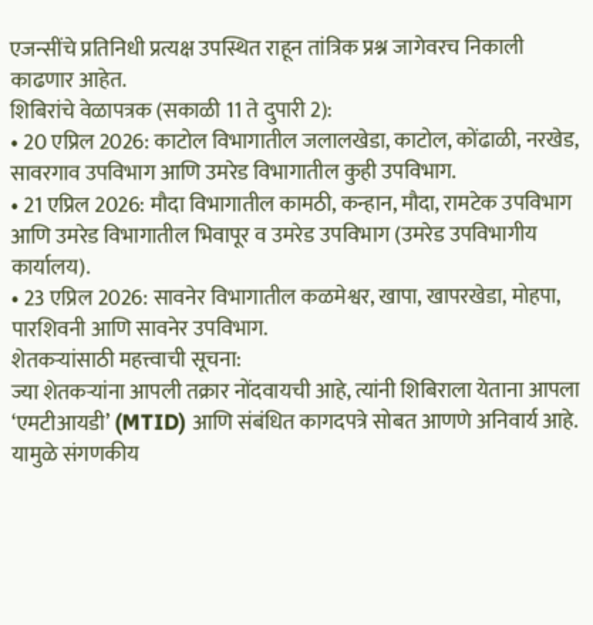एजन्सींचे प्रतिनिधी प्रत्यक्ष उपस्थित राहून तांत्रिक प्रश्न जागेवरच निकाली काढणार आहेत.
शिबिरांचे वेळापत्रक (सकाळी 11 ते दुपारी 2):
• 20 एप्रिल 2026: काटोल विभागातील जलालखेडा, काटोल, कोंढाळी, नरखेड, सावरगाव उपविभाग आणि उमरेड विभागातील कुही उपविभाग.
• 21 एप्रिल 2026: मौदा विभागातील कामठी, कन्हान, मौदा, रामटेक उपविभाग आणि उमरेड विभागातील भिवापूर व उमरेड उपविभाग (उमरेड उपविभागीय कार्यालय).
• 23 एप्रिल 2026: सावनेर विभागातील कळमेश्वर, खापा, खापरखेडा, मोहपा, पारशिवनी आणि सावनेर उपविभाग.
शेतकऱ्यांसाठी महत्त्वाची सूचना:
ज्या शेतकऱ्यांना आपली तक्रार नोंदवायची आहे, त्यांनी शिबिराला येताना आपला ‘एमटीआयडी’ (MTID) आणि संबंधित कागदपत्रे सोबत आणणे अनिवार्य आहे. यामुळे संगणकीय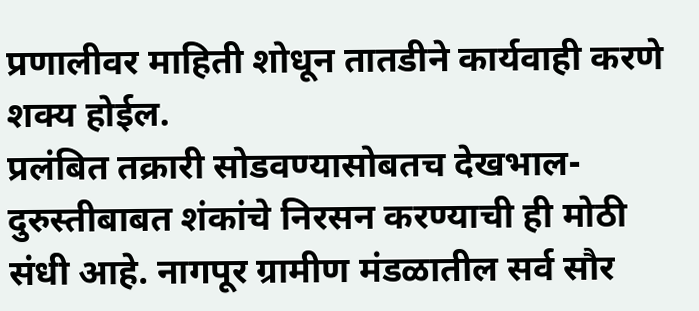प्रणालीवर माहिती शोधून तातडीने कार्यवाही करणे शक्य होईल.
प्रलंबित तक्रारी सोडवण्यासोबतच देखभाल-दुरुस्तीबाबत शंकांचे निरसन करण्याची ही मोठी संधी आहे. नागपूर ग्रामीण मंडळातील सर्व सौर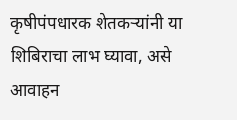कृषीपंपधारक शेतकऱ्यांनी या शिबिराचा लाभ घ्यावा, असे आवाहन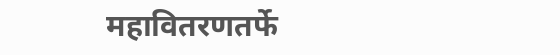महावितरणतर्फे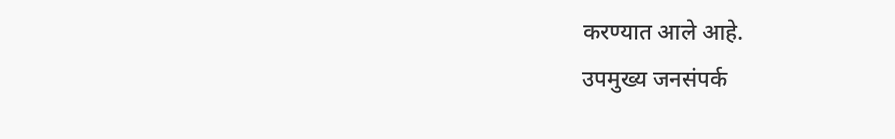करण्यात आले आहे.
उपमुख्य जनसंपर्क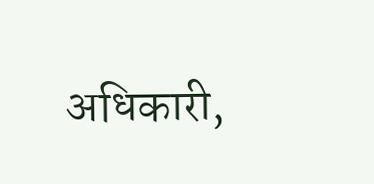अधिकारी,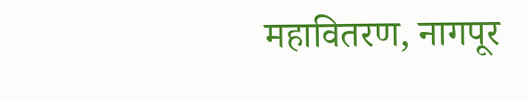महावितरण, नागपूर